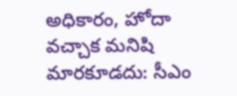అధికారం, హోదా వచ్చాక మనిషి మారకూడదు: సీఎం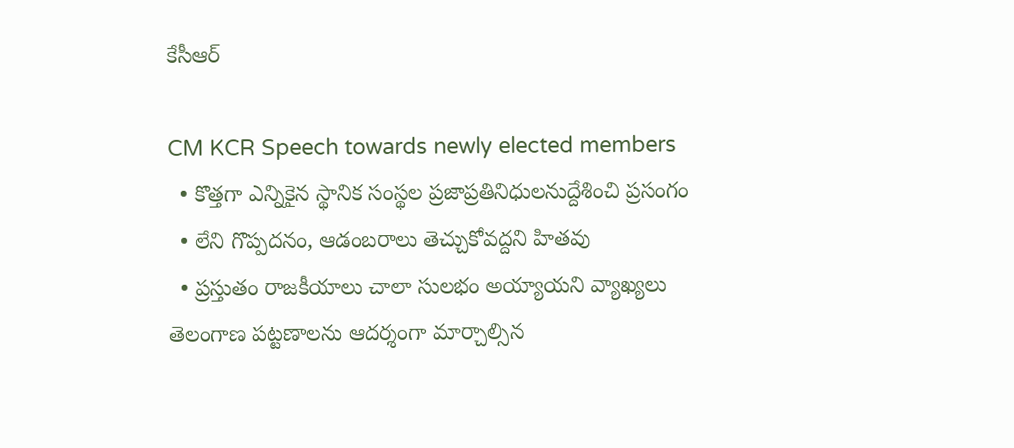కేసీఆర్

CM KCR Speech towards newly elected members
  • కొత్తగా ఎన్నికైన స్థానిక సంస్థల ప్రజాప్రతినిధులనుద్దేశించి ప్రసంగం
  • లేని గొప్పదనం, ఆడంబరాలు తెచ్చుకోవద్దని హితవు
  • ప్రస్తుతం రాజకీయాలు చాలా సులభం అయ్యాయని వ్యాఖ్యలు
తెలంగాణ పట్టణాలను ఆదర్శంగా మార్చాల్సిన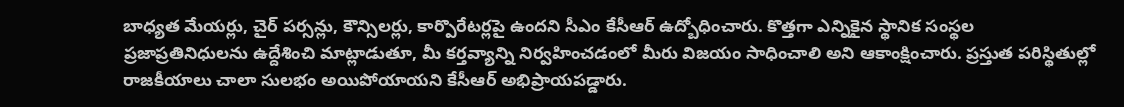బాధ్యత మేయర్లు, చైర్ పర్సన్లు, కౌన్సిలర్లు, కార్పొరేటర్లపై ఉందని సీఎం కేసీఆర్ ఉద్బోధించారు. కొత్తగా ఎన్నికైన స్థానిక సంస్థల ప్రజాప్రతినిధులను ఉద్దేశించి మాట్లాడుతూ, మీ కర్తవ్యాన్ని నిర్వహించడంలో మీరు విజయం సాధించాలి అని ఆకాంక్షించారు. ప్రస్తుత పరిస్థితుల్లో రాజకీయాలు చాలా సులభం అయిపోయాయని కేసీఆర్ అభిప్రాయపడ్డారు.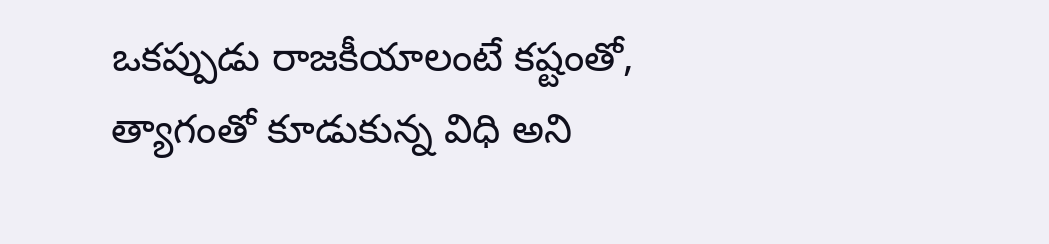ఒకప్పుడు రాజకీయాలంటే కష్టంతో, త్యాగంతో కూడుకున్న విధి అని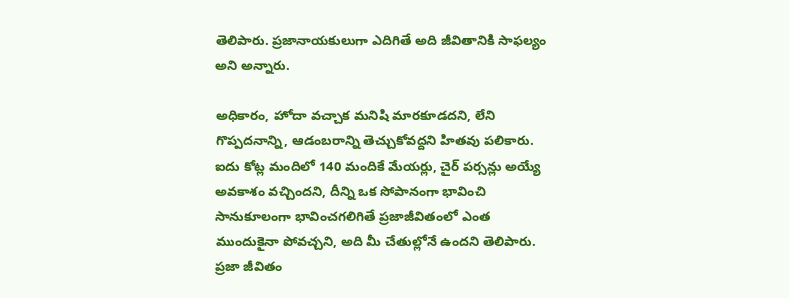తెలిపారు. ప్రజానాయకులుగా ఎదిగితే అది జీవితానికి సాఫల్యం అని అన్నారు.

అధికారం, హోదా వచ్చాక మనిషి మారకూడదని, లేని గొప్పదనాన్ని, ఆడంబరాన్ని తెచ్చుకోవద్దని హితవు పలికారు. ఐదు కోట్ల మందిలో 140 మందికే మేయర్లు, చైర్ పర్సన్లు అయ్యే అవకాశం వచ్చిందని, దీన్ని ఒక సోపానంగా భావించి సానుకూలంగా భావించగలిగితే ప్రజాజీవితంలో ఎంత ముందుకైనా పోవచ్చని, అది మీ చేతుల్లోనే ఉందని తెలిపారు. ప్రజా జీవితం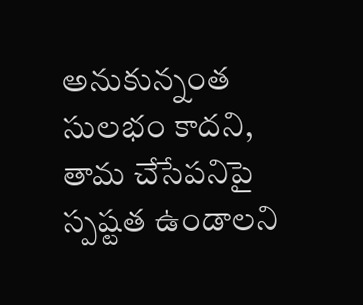అనుకున్నంత సులభం కాదని, తామ చేసేపనిపై స్పష్టత ఉండాలని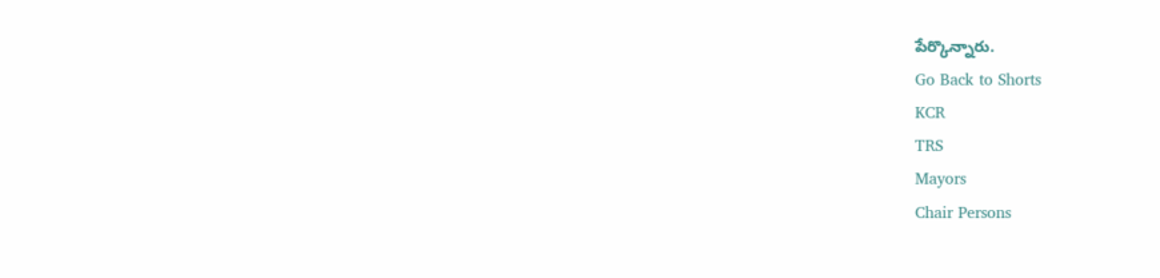పేర్కొన్నారు.
Go Back to Shorts
KCR
TRS
Mayors
Chair Persons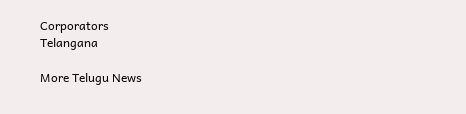Corporators
Telangana

More Telugu News